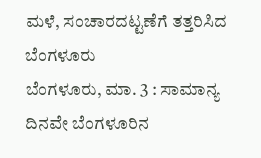ಮಳೆ, ಸಂಚಾರದಟ್ಟಣೆಗೆ ತತ್ತರಿಸಿದ ಬೆಂಗಳೂರು
ಬೆಂಗಳೂರು, ಮಾ. 3 : ಸಾಮಾನ್ಯ ದಿನವೇ ಬೆಂಗಳೂರಿನ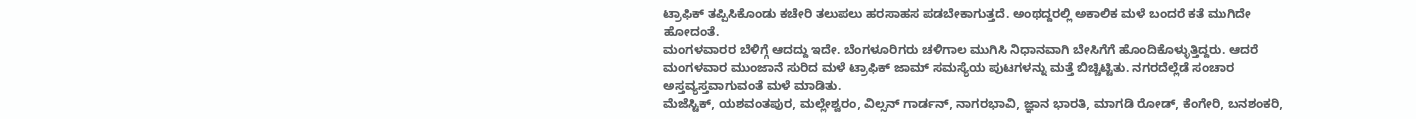ಟ್ರಾಫಿಕ್ ತಪ್ಪಿಸಿಕೊಂಡು ಕಚೇರಿ ತಲುಪಲು ಹರಸಾಹಸ ಪಡಬೇಕಾಗುತ್ತದೆ. ಅಂಥದ್ದರಲ್ಲಿ ಅಕಾಲಿಕ ಮಳೆ ಬಂದರೆ ಕತೆ ಮುಗಿದೇ ಹೋದಂತೆ.
ಮಂಗಳವಾರರ ಬೆಳಿಗ್ಗೆ ಆದದ್ದು ಇದೇ. ಬೆಂಗಳೂರಿಗರು ಚಳಿಗಾಲ ಮುಗಿಸಿ ನಿಧಾನವಾಗಿ ಬೇಸಿಗೆಗೆ ಹೊಂದಿಕೊಳ್ಳುತ್ತಿದ್ದರು. ಆದರೆ ಮಂಗಳವಾರ ಮುಂಜಾನೆ ಸುರಿದ ಮಳೆ ಟ್ರಾಫಿಕ್ ಜಾಮ್ ಸಮಸ್ಯೆಯ ಪುಟಗಳನ್ನು ಮತ್ತೆ ಬಿಚ್ಚಿಟ್ಟಿತು. ನಗರದೆಲ್ಲೆಡೆ ಸಂಚಾರ ಅಸ್ತವ್ಯಸ್ತವಾಗುವಂತೆ ಮಳೆ ಮಾಡಿತು.
ಮೆಜೆಸ್ಟಿಕ್, ಯಶವಂತಪುರ, ಮಲ್ಲೇಶ್ವರಂ, ವಿಲ್ಸನ್ ಗಾರ್ಡನ್, ನಾಗರಭಾವಿ, ಜ್ಞಾನ ಭಾರತಿ, ಮಾಗಡಿ ರೋಡ್, ಕೆಂಗೇರಿ, ಬನಶಂಕರಿ,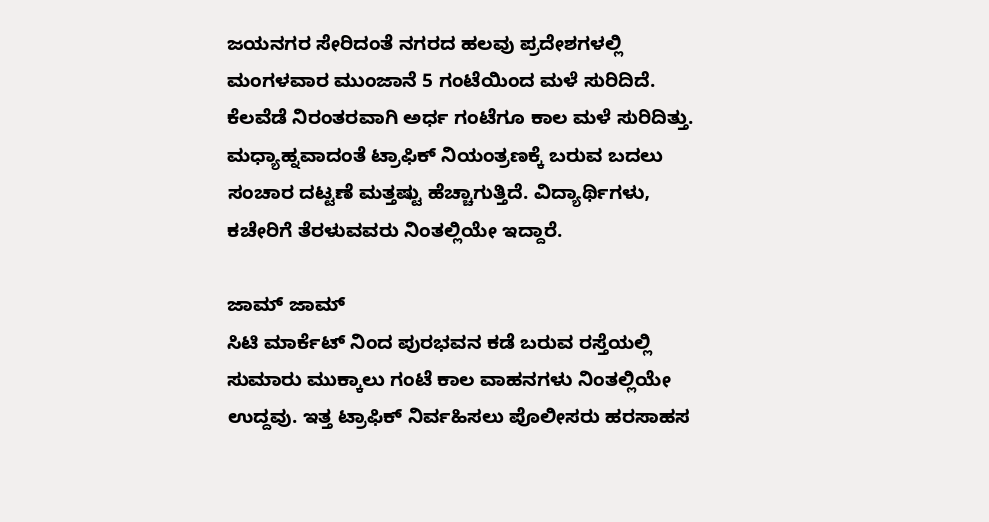ಜಯನಗರ ಸೇರಿದಂತೆ ನಗರದ ಹಲವು ಪ್ರದೇಶಗಳಲ್ಲಿ ಮಂಗಳವಾರ ಮುಂಜಾನೆ 5 ಗಂಟೆಯಿಂದ ಮಳೆ ಸುರಿದಿದೆ. ಕೆಲವೆಡೆ ನಿರಂತರವಾಗಿ ಅರ್ಧ ಗಂಟೆಗೂ ಕಾಲ ಮಳೆ ಸುರಿದಿತ್ತು. ಮಧ್ಯಾಹ್ನವಾದಂತೆ ಟ್ರಾಫಿಕ್ ನಿಯಂತ್ರಣಕ್ಕೆ ಬರುವ ಬದಲು ಸಂಚಾರ ದಟ್ಟಣೆ ಮತ್ತಷ್ಟು ಹೆಚ್ಚಾಗುತ್ತಿದೆ. ವಿದ್ಯಾರ್ಥಿಗಳು, ಕಚೇರಿಗೆ ತೆರಳುವವರು ನಿಂತಲ್ಲಿಯೇ ಇದ್ದಾರೆ.

ಜಾಮ್ ಜಾಮ್
ಸಿಟಿ ಮಾರ್ಕೆಟ್ ನಿಂದ ಪುರಭವನ ಕಡೆ ಬರುವ ರಸ್ತೆಯಲ್ಲಿ ಸುಮಾರು ಮುಕ್ಕಾಲು ಗಂಟೆ ಕಾಲ ವಾಹನಗಳು ನಿಂತಲ್ಲಿಯೇ ಉದ್ದವು. ಇತ್ತ ಟ್ರಾಫಿಕ್ ನಿರ್ವಹಿಸಲು ಪೊಲೀಸರು ಹರಸಾಹಸ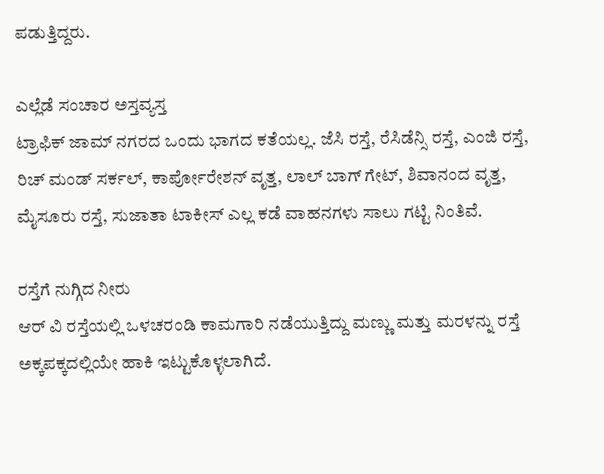ಪಡುತ್ತಿದ್ದರು.

ಎಲ್ಲೆಡೆ ಸಂಚಾರ ಅಸ್ತವ್ಯಸ್ತ
ಟ್ರಾಫಿಕ್ ಜಾಮ್ ನಗರದ ಒಂದು ಭಾಗದ ಕತೆಯಲ್ಲ. ಜೆಸಿ ರಸ್ತೆ, ರೆಸಿಡೆನ್ಸಿ ರಸ್ತೆ, ಎಂಜಿ ರಸ್ತೆ, ರಿಚ್ ಮಂಡ್ ಸರ್ಕಲ್, ಕಾರ್ಪೋರೇಶನ್ ವೃತ್ತ, ಲಾಲ್ ಬಾಗ್ ಗೇಟ್, ಶಿವಾನಂದ ವೃತ್ತ, ಮೈಸೂರು ರಸ್ತೆ, ಸುಜಾತಾ ಟಾಕೀಸ್ ಎಲ್ಲ ಕಡೆ ವಾಹನಗಳು ಸಾಲು ಗಟ್ಟಿ ನಿಂತಿವೆ.

ರಸ್ತೆಗೆ ನುಗ್ಗಿದ ನೀರು
ಆರ್ ವಿ ರಸ್ತೆಯಲ್ಲಿ ಒಳಚರಂಡಿ ಕಾಮಗಾರಿ ನಡೆಯುತ್ತಿದ್ದು ಮಣ್ಣು ಮತ್ತು ಮರಳನ್ನು ರಸ್ತೆ ಅಕ್ಕಪಕ್ಕದಲ್ಲಿಯೇ ಹಾಕಿ ಇಟ್ಟುಕೊಳ್ಳಲಾಗಿದೆ.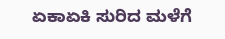ಏಕಾಏಕಿ ಸುರಿದ ಮಳೆಗೆ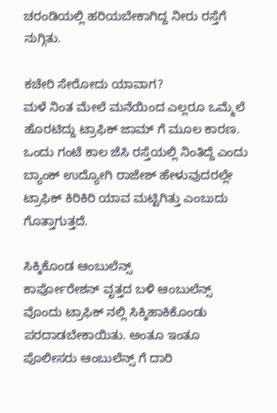ಚರಂಡಿಯಲ್ಲಿ ಹರಿಯಬೇಕಾಗಿದ್ದ ನೀರು ರಸ್ತೆಗೆ ನುಗ್ಗಿತು.

ಕಚೇರಿ ಸೇರೋದು ಯಾವಾಗ?
ಮಳೆ ನಿಂತ ಮೇಲೆ ಮನೆಯಿಂದ ಎಲ್ಲರೂ ಒಮ್ಮೆಲೆ ಹೊರಟಿದ್ದು ಟ್ರಾಫಿಕ್ ಜಾಮ್ ಗೆ ಮೂಲ ಕಾರಣ. ಒಂದು ಗಂಟೆ ಕಾಲ ಜೆಸಿ ರಸ್ತೆಯಲ್ಲಿ ನಿಂತಿದ್ದೆ ಎಂದು ಬ್ಯಾಂಕ್ ಉದ್ಯೋಗಿ ರಾಜೇಶ್ ಹೇಳುವುದರಲ್ಲೇ ಟ್ರಾಫಿಕ್ ಕಿರಿಕಿರಿ ಯಾವ ಮಟ್ಟಿಗಿತ್ತು ಎಂಬುದು ಗೊತ್ತಾಗುತ್ತದೆ.

ಸಿಕ್ಕಿಕೊಂಡ ಆಂಬುಲೆನ್ಸ್
ಕಾರ್ಪೋರೇಶನ್ ವೃತ್ತದ ಬಳಿ ಆಂಬುಲೆನ್ಸ್ ವೊಂದು ಟ್ರಾಫಿಕ್ ನಲ್ಲಿ ಸಿಕ್ಕಿಹಾಕಿಕೊಂಡು ಪರದಾಡಬೇಕಾಯಿತು. ಅಂತೂ ಇಂತೂ ಪೊಲೀಸರು ಆಂಬುಲೆನ್ಸ್ ಗೆ ದಾರಿ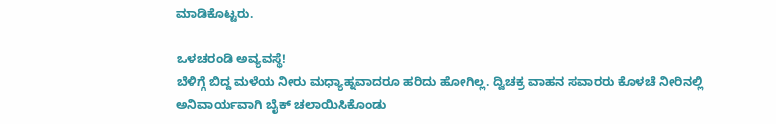ಮಾಡಿಕೊಟ್ಟರು.

ಒಳಚರಂಡಿ ಅವ್ಯವಸ್ಥೆ!
ಬೆಳಿಗ್ಗೆ ಬಿದ್ದ ಮಳೆಯ ನೀರು ಮಧ್ಯಾಹ್ನವಾದರೂ ಹರಿದು ಹೋಗಿಲ್ಲ. ದ್ವಿಚಕ್ರ ವಾಹನ ಸವಾರರು ಕೊಳಚೆ ನೀರಿನಲ್ಲಿ ಅನಿವಾರ್ಯವಾಗಿ ಬೈಕ್ ಚಲಾಯಿಸಿಕೊಂಡು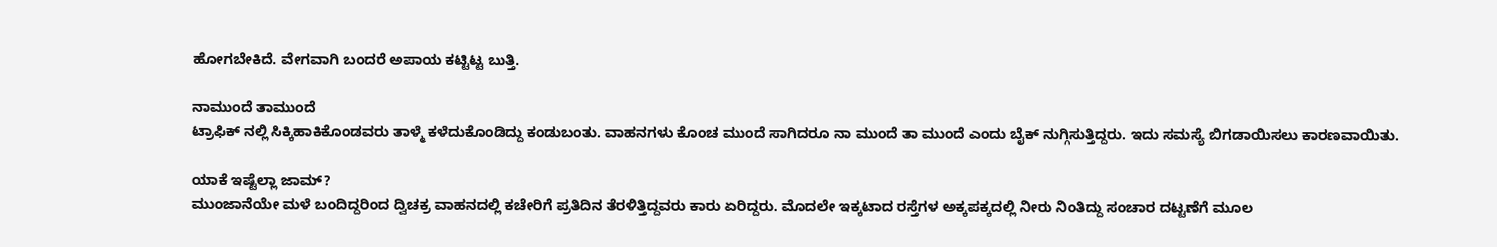ಹೋಗಬೇಕಿದೆ. ವೇಗವಾಗಿ ಬಂದರೆ ಅಪಾಯ ಕಟ್ಟಿಟ್ಟ ಬುತ್ತಿ.

ನಾಮುಂದೆ ತಾಮುಂದೆ
ಟ್ರಾಫಿಕ್ ನಲ್ಲಿ ಸಿಕ್ಕಿಹಾಕಿಕೊಂಡವರು ತಾಳ್ಮೆ ಕಳೆದುಕೊಂಡಿದ್ದು ಕಂಡುಬಂತು. ವಾಹನಗಳು ಕೊಂಚ ಮುಂದೆ ಸಾಗಿದರೂ ನಾ ಮುಂದೆ ತಾ ಮುಂದೆ ಎಂದು ಬೈಕ್ ನುಗ್ಗಿಸುತ್ತಿದ್ದರು. ಇದು ಸಮಸ್ಯೆ ಬಿಗಡಾಯಿಸಲು ಕಾರಣವಾಯಿತು.

ಯಾಕೆ ಇಷ್ಟೆಲ್ಲಾ ಜಾಮ್?
ಮುಂಜಾನೆಯೇ ಮಳೆ ಬಂದಿದ್ದರಿಂದ ದ್ವಿಚಕ್ರ ವಾಹನದಲ್ಲಿ ಕಚೇರಿಗೆ ಪ್ರತಿದಿನ ತೆರಳಿತ್ತಿದ್ದವರು ಕಾರು ಏರಿದ್ದರು. ಮೊದಲೇ ಇಕ್ಕಟಾದ ರಸ್ತೆಗಳ ಅಕ್ಕಪಕ್ಕದಲ್ಲಿ ನೀರು ನಿಂತಿದ್ದು ಸಂಚಾರ ದಟ್ಟಣೆಗೆ ಮೂಲ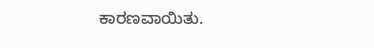ಕಾರಣವಾಯಿತು.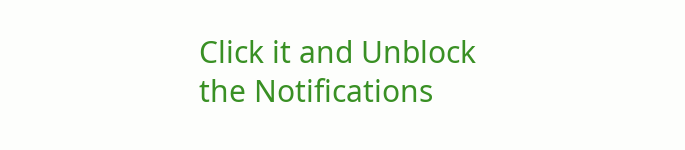Click it and Unblock the Notifications